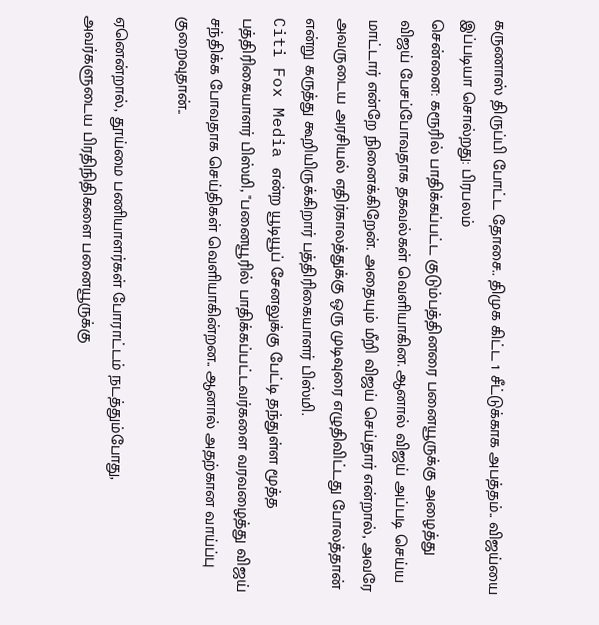கருணாஸ் திருப்பி போட்ட தோசை.. திமுக கிட்ட 1 சீட்டுக்காக அபத்தம்.. விஜய்யை இப்படியா சொல்றது: பிரபலம்
சென்னை: கரூரில் பாதிக்கப்பட்ட குடும்பத்தினரை பனையூருக்கு அழைத்து விஜய் பேசப்போவதாக தகவல்கள் வெளியாகின. ஆனால் விஜய் அப்படி செய்ய மாட்டார் என்றே நினைக்கிறேன். அதையும் மீறி விஜய் செய்தார் என்றால், அவரே அவருடைய அரசியல் எதிர்காலத்துக்கு ஒரு முடிவுரை எழுதிவிட்டது போலத்தான் என்று கருத்து கூறியிருக்கிறார் பத்திரிகையாளர் பிஸ்மி.
Citi Fox Media என்ற யூடியூப் சேனலுக்கு பேட்டி தந்துள்ள மூத்த பத்திரிகையாளர் பிஸ்மி, "பனையூரில் பாதிக்கப்பட்டவர்களை வரவழைத்து விஜய் சந்திக்க போவதாக செய்திகள் வெளியாகின்றன.. ஆனால் அதற்கான வாய்ப்பு குறைவுதான்..

ஏனென்றால், தூய்மை பணியாளர்கள் போராட்டம் நடத்தும்போது, அவர்களுடைய பிரதிநிதிகளை பனையூருக்கு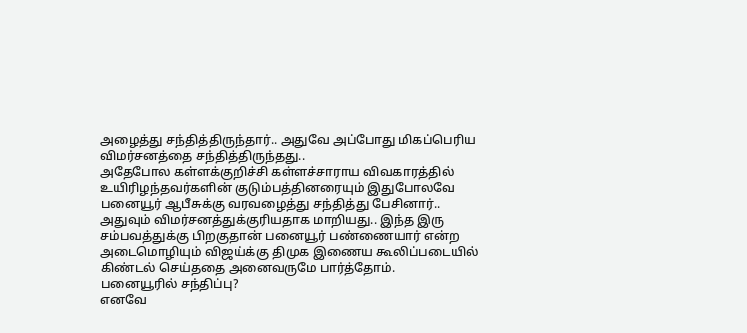அழைத்து சந்தித்திருந்தார்.. அதுவே அப்போது மிகப்பெரிய விமர்சனத்தை சந்தித்திருந்தது..
அதேபோல கள்ளக்குறிச்சி கள்ளச்சாராய விவகாரத்தில் உயிரிழந்தவர்களின் குடும்பத்தினரையும் இதுபோலவே பனையூர் ஆபீசுக்கு வரவழைத்து சந்தித்து பேசினார்.. அதுவும் விமர்சனத்துக்குரியதாக மாறியது.. இந்த இரு சம்பவத்துக்கு பிறகுதான் பனையூர் பண்ணையார் என்ற அடைமொழியும் விஜய்க்கு திமுக இணைய கூலிப்படையில் கிண்டல் செய்ததை அனைவருமே பார்த்தோம்.
பனையூரில் சந்திப்பு?
எனவே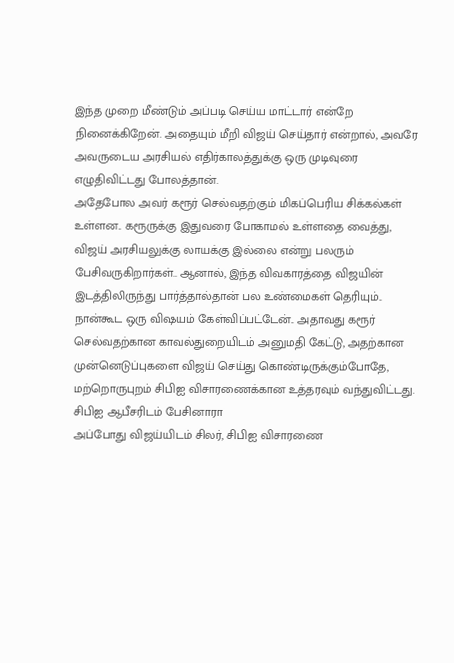இந்த முறை மீண்டும் அப்படி செய்ய மாட்டார் என்றே நினைக்கிறேன். அதையும் மீறி விஜய் செய்தார் என்றால், அவரே அவருடைய அரசியல் எதிர்காலத்துக்கு ஒரு முடிவுரை எழுதிவிட்டது போலத்தான்.
அதேபோல அவர் கரூர் செல்வதற்கும் மிகப்பெரிய சிக்கல்கள் உள்ளன.. கரூருக்கு இதுவரை போகாமல் உள்ளதை வைத்து, விஜய் அரசியலுக்கு லாயக்கு இல்லை என்று பலரும் பேசிவருகிறார்கள்.. ஆனால், இந்த விவகாரத்தை விஜயின் இடத்திலிருந்து பார்த்தால்தான் பல உண்மைகள் தெரியும்..
நான்கூட ஒரு விஷயம் கேள்விப்பட்டேன்.. அதாவது கரூர் செல்வதற்கான காவல்துறையிடம் அனுமதி கேட்டு, அதற்கான முன்னெடுப்புகளை விஜய் செய்து கொண்டிருக்கும்போதே, மற்றொருபுறம் சிபிஐ விசாரணைக்கான உத்தரவும் வந்துவிட்டது.
சிபிஐ ஆபீசரிடம் பேசினாரா
அப்போது விஜய்யிடம் சிலர், சிபிஐ விசாரணை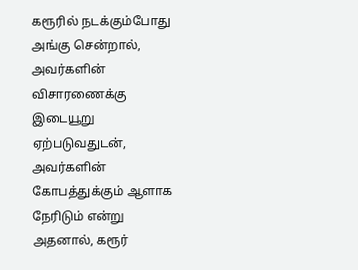கரூரில் நடக்கும்போது அங்கு சென்றால், அவர்களின் விசாரணைக்கு இடையூறு ஏற்படுவதுடன், அவர்களின் கோபத்துக்கும் ஆளாக நேரிடும் என்று அதனால், கரூர்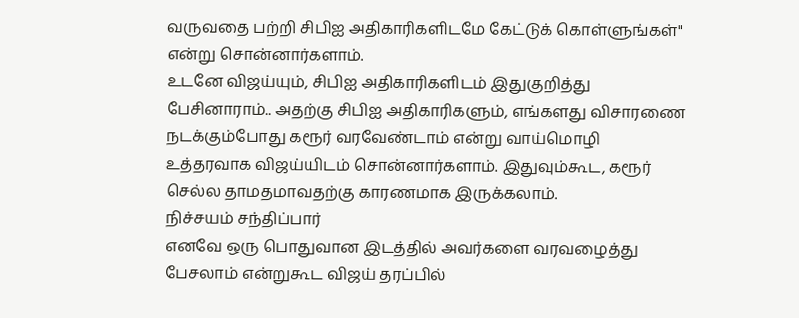வருவதை பற்றி சிபிஐ அதிகாரிகளிடமே கேட்டுக் கொள்ளுங்கள்" என்று சொன்னார்களாம்.
உடனே விஜய்யும், சிபிஐ அதிகாரிகளிடம் இதுகுறித்து பேசினாராம்.. அதற்கு சிபிஐ அதிகாரிகளும், எங்களது விசாரணை நடக்கும்போது கரூர் வரவேண்டாம் என்று வாய்மொழி உத்தரவாக விஜய்யிடம் சொன்னார்களாம். இதுவும்கூட, கரூர் செல்ல தாமதமாவதற்கு காரணமாக இருக்கலாம்.
நிச்சயம் சந்திப்பார்
எனவே ஒரு பொதுவான இடத்தில் அவர்களை வரவழைத்து பேசலாம் என்றுகூட விஜய் தரப்பில்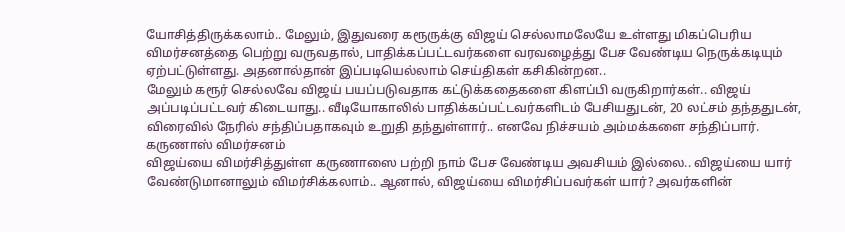யோசித்திருக்கலாம்.. மேலும், இதுவரை கரூருக்கு விஜய் செல்லாமலேயே உள்ளது மிகப்பெரிய விமர்சனத்தை பெற்று வருவதால், பாதிக்கப்பட்டவர்களை வரவழைத்து பேச வேண்டிய நெருக்கடியும் ஏற்பட்டுள்ளது. அதனால்தான் இப்படியெல்லாம் செய்திகள் கசிகின்றன..
மேலும் கரூர் செல்லவே விஜய் பயப்படுவதாக கட்டுக்கதைகளை கிளப்பி வருகிறார்கள்.. விஜய் அப்படிப்பட்டவர் கிடையாது.. வீடியோகாலில் பாதிக்கப்பட்டவர்களிடம் பேசியதுடன், 20 லட்சம் தந்ததுடன், விரைவில் நேரில் சந்திப்பதாகவும் உறுதி தந்துள்ளார்.. எனவே நிச்சயம் அம்மக்களை சந்திப்பார்.
கருணாஸ் விமர்சனம்
விஜய்யை விமர்சித்துள்ள கருணாஸை பற்றி நாம் பேச வேண்டிய அவசியம் இல்லை.. விஜய்யை யார் வேண்டுமானாலும் விமர்சிக்கலாம்.. ஆனால், விஜய்யை விமர்சிப்பவர்கள் யார்? அவர்களின்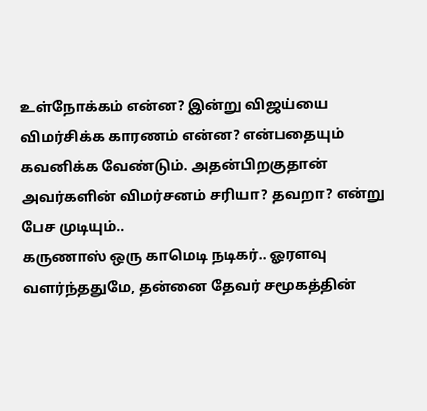உள்நோக்கம் என்ன? இன்று விஜய்யை விமர்சிக்க காரணம் என்ன? என்பதையும் கவனிக்க வேண்டும். அதன்பிறகுதான் அவர்களின் விமர்சனம் சரியா? தவறா? என்று பேச முடியும்..
கருணாஸ் ஒரு காமெடி நடிகர்.. ஓரளவு வளர்ந்ததுமே, தன்னை தேவர் சமூகத்தின்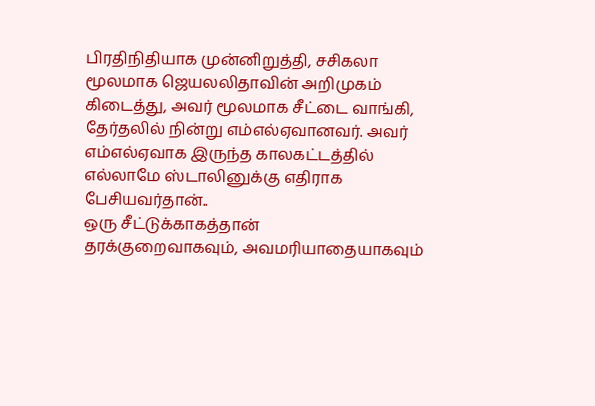பிரதிநிதியாக முன்னிறுத்தி, சசிகலா மூலமாக ஜெயலலிதாவின் அறிமுகம் கிடைத்து, அவர் மூலமாக சீட்டை வாங்கி, தேர்தலில் நின்று எம்எல்ஏவானவர். அவர் எம்எல்ஏவாக இருந்த காலகட்டத்தில் எல்லாமே ஸ்டாலினுக்கு எதிராக பேசியவர்தான்..
ஒரு சீட்டுக்காகத்தான்
தரக்குறைவாகவும், அவமரியாதையாகவும்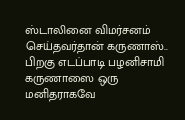ஸ்டாலினை விமர்சனம் செய்தவர்தான் கருணாஸ்.. பிறகு எடப்பாடி பழனிசாமி கருணாஸை ஒரு மனிதராகவே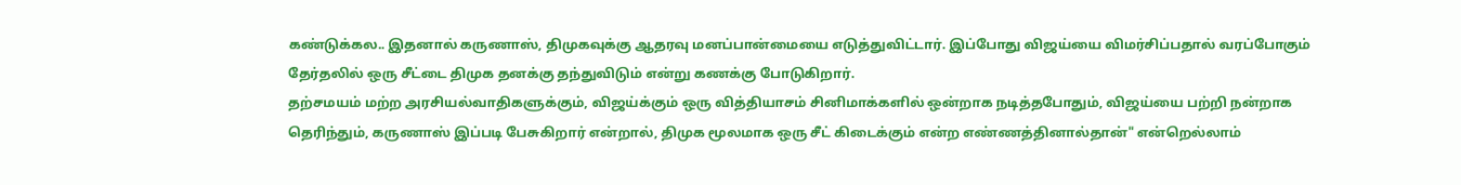கண்டுக்கல.. இதனால் கருணாஸ், திமுகவுக்கு ஆதரவு மனப்பான்மையை எடுத்துவிட்டார். இப்போது விஜய்யை விமர்சிப்பதால் வரப்போகும் தேர்தலில் ஒரு சீட்டை திமுக தனக்கு தந்துவிடும் என்று கணக்கு போடுகிறார்.
தற்சமயம் மற்ற அரசியல்வாதிகளுக்கும், விஜய்க்கும் ஒரு வித்தியாசம் சினிமாக்களில் ஒன்றாக நடித்தபோதும், விஜய்யை பற்றி நன்றாக தெரிந்தும், கருணாஸ் இப்படி பேசுகிறார் என்றால், திமுக மூலமாக ஒரு சீட் கிடைக்கும் என்ற எண்ணத்தினால்தான்" என்றெல்லாம்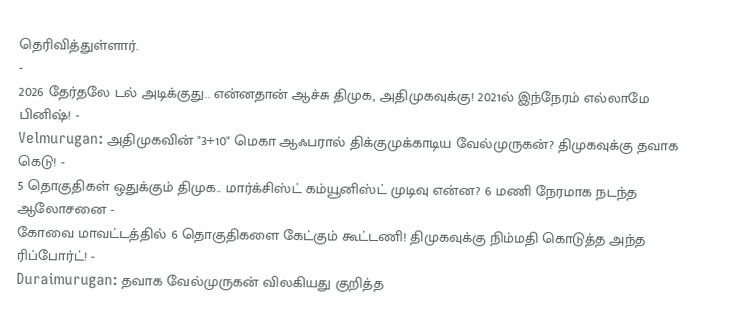தெரிவித்துள்ளார்.
-
2026 தேர்தலே டல் அடிக்குது.. என்னதான் ஆச்சு திமுக, அதிமுகவுக்கு! 2021ல் இந்நேரம் எல்லாமே பினிஷ்! -
Velmurugan: அதிமுகவின் "3+10" மெகா ஆஃபரால் திக்குமுக்காடிய வேல்முருகன்? திமுகவுக்கு தவாக கெடு! -
5 தொகுதிகள் ஒதுக்கும் திமுக.. மார்க்சிஸ்ட் கம்யூனிஸ்ட் முடிவு என்ன? 6 மணி நேரமாக நடந்த ஆலோசனை -
கோவை மாவட்டத்தில் 6 தொகுதிகளை கேட்கும் கூட்டணி! திமுகவுக்கு நிம்மதி கொடுத்த அந்த ரிப்போர்ட்! -
Duraimurugan: தவாக வேல்முருகன் விலகியது குறித்த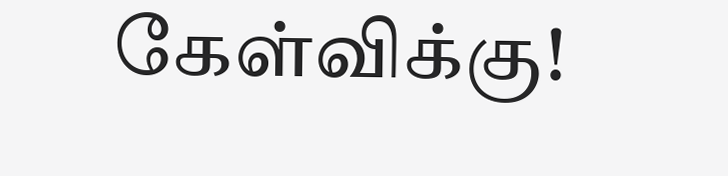கேள்விக்கு!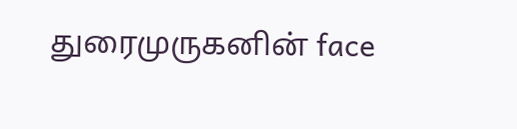துரைமுருகனின் face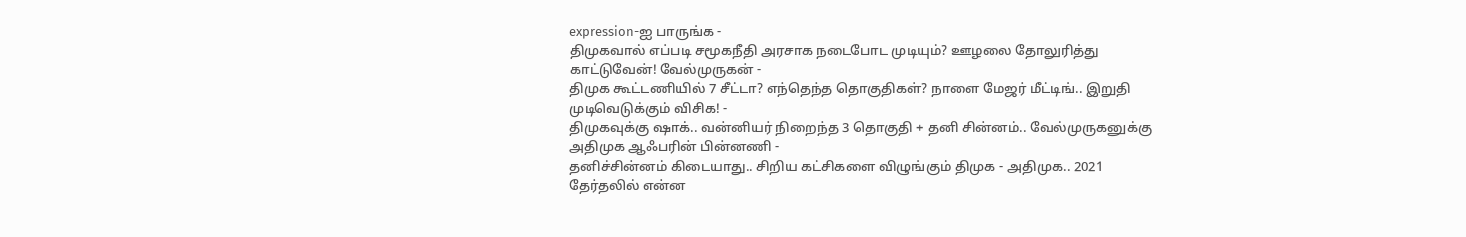expression-ஐ பாருங்க -
திமுகவால் எப்படி சமூகநீதி அரசாக நடைபோட முடியும்? ஊழலை தோலுரித்து காட்டுவேன்! வேல்முருகன் -
திமுக கூட்டணியில் 7 சீட்டா? எந்தெந்த தொகுதிகள்? நாளை மேஜர் மீட்டிங்.. இறுதி முடிவெடுக்கும் விசிக! -
திமுகவுக்கு ஷாக்.. வன்னியர் நிறைந்த 3 தொகுதி + தனி சின்னம்.. வேல்முருகனுக்கு அதிமுக ஆஃபரின் பின்னணி -
தனிச்சின்னம் கிடையாது.. சிறிய கட்சிகளை விழுங்கும் திமுக - அதிமுக.. 2021 தேர்தலில் என்ன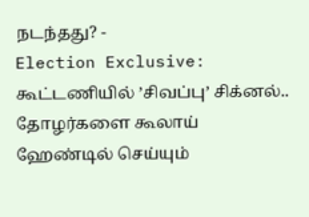நடந்தது? -
Election Exclusive: கூட்டணியில் ’சிவப்பு’ சிக்னல்.. தோழர்களை கூலாய் ஹேண்டில் செய்யும்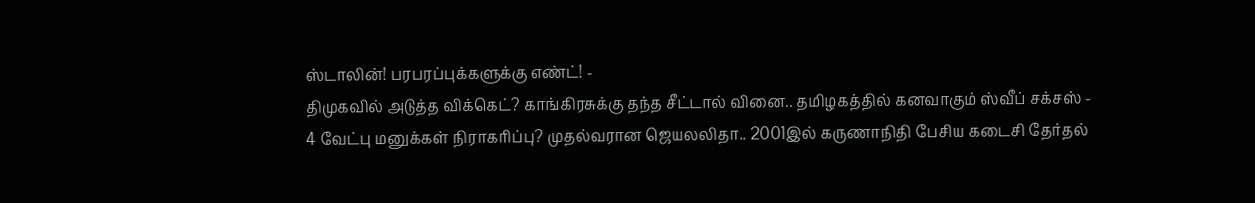ஸ்டாலின்! பரபரப்புக்களுக்கு எண்ட்! -
திமுகவில் அடுத்த விக்கெட்? காங்கிரசுக்கு தந்த சீட்டால் வினை.. தமிழகத்தில் கனவாகும் ஸ்வீப் சக்சஸ் -
4 வேட்பு மனுக்கள் நிராகரிப்பு? முதல்வரான ஜெயலலிதா.. 2001இல் கருணாநிதி பேசிய கடைசி தேர்தல்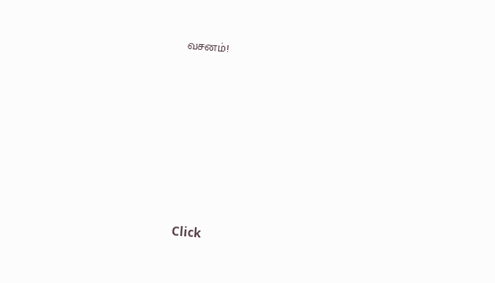வசனம்!












Click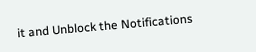it and Unblock the Notifications